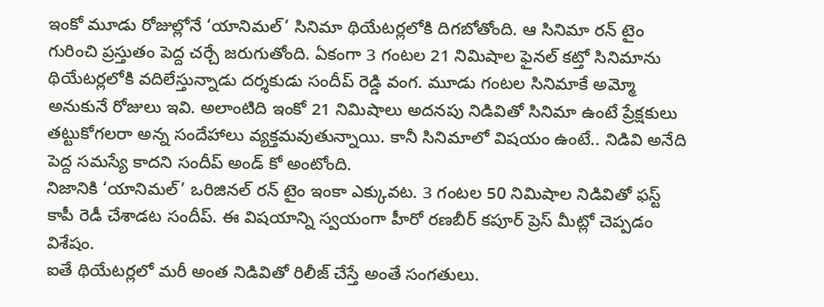ఇంకో మూడు రోజుల్లోనే ‘యానిమల్’ సినిమా థియేటర్లలోకి దిగబోతోంది. ఆ సినిమా రన్ టైం గురించి ప్రస్తుతం పెద్ద చర్చే జరుగుతోంది. ఏకంగా 3 గంటల 21 నిమిషాల ఫైనల్ కట్తో సినిమాను థియేటర్లలోకి వదిలేస్తున్నాడు దర్శకుడు సందీప్ రెడ్డి వంగ. మూడు గంటల సినిమాకే అమ్మో అనుకునే రోజులు ఇవి. అలాంటిది ఇంకో 21 నిమిషాలు అదనపు నిడివితో సినిమా ఉంటే ప్రేక్షకులు తట్టుకోగలరా అన్న సందేహాలు వ్యక్తమవుతున్నాయి. కానీ సినిమాలో విషయం ఉంటే.. నిడివి అనేది పెద్ద సమస్యే కాదని సందీప్ అండ్ కో అంటోంది.
నిజానికి ‘యానిమల్’ ఒరిజినల్ రన్ టైం ఇంకా ఎక్కువట. 3 గంటల 50 నిమిషాల నిడివితో ఫస్ట్ కాపీ రెడీ చేశాడట సందీప్. ఈ విషయాన్ని స్వయంగా హీరో రణబీర్ కపూర్ ప్రెస్ మీట్లో చెప్పడం విశేషం.
ఐతే థియేటర్లలో మరీ అంత నిడివితో రిలీజ్ చేస్తే అంతే సంగతులు.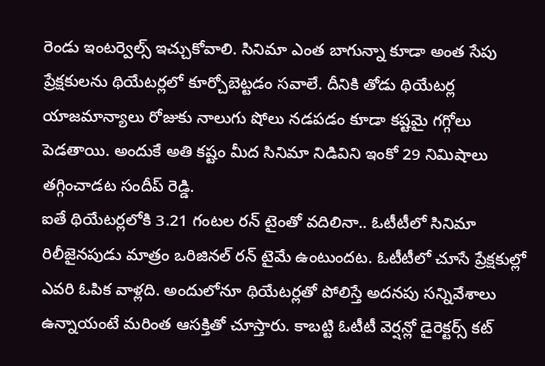రెండు ఇంటర్వెల్స్ ఇచ్చుకోవాలి. సినిమా ఎంత బాగున్నా కూడా అంత సేపు ప్రేక్షకులను థియేటర్లలో కూర్చోబెట్టడం సవాలే. దీనికి తోడు థియేటర్ల యాజమాన్యాలు రోజుకు నాలుగు షోలు నడపడం కూడా కష్టమై గగ్గోలు పెడతాయి. అందుకే అతి కష్టం మీద సినిమా నిడివిని ఇంకో 29 నిమిషాలు తగ్గించాడట సందీప్ రెడ్డి.
ఐతే థియేటర్లలోకి 3.21 గంటల రన్ టైంతో వదిలినా.. ఓటీటీలో సినిమా రిలీజైనపుడు మాత్రం ఒరిజినల్ రన్ టైమే ఉంటుందట. ఓటీటీలో చూసే ప్రేక్షకుల్లో ఎవరి ఓపిక వాళ్లది. అందులోనూ థియేటర్లతో పోలిస్తే అదనపు సన్నివేశాలు ఉన్నాయంటే మరింత ఆసక్తితో చూస్తారు. కాబట్టి ఓటీటీ వెర్షన్లో డైరెక్టర్స్ కట్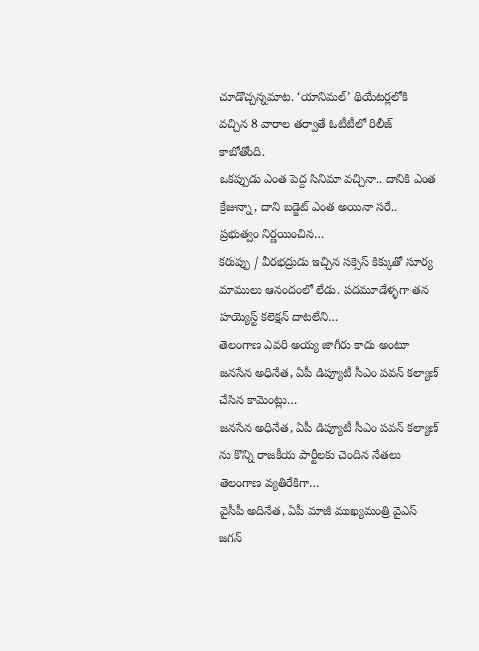చూడొచ్చన్నమాట. ‘యానిమల్’ థియేటర్లలోకి వచ్చిన 8 వారాల తర్వాతే ఓటీటీలో రిలీజ్ కాబోతోంది.
ఒకప్పుడు ఎంత పెద్ద సినిమా వచ్చినా.. దానికి ఎంత క్రేజున్నా, దాని బడ్జెట్ ఎంత అయినా సరే.. ప్రభుత్వం నిర్ణయించిన…
కరుప్పు / వీరభద్రుడు ఇచ్చిన సక్సెస్ కిక్కుతో సూర్య మాములు ఆనందంలో లేడు. పదమూడేళ్ళగా తన హయ్యెస్ట్ కలెక్షన్ దాటలేని…
తెలంగాణ ఎవరి అయ్య జాగీరు కాదు అంటూ జనసేన అధినేత, ఏపీ డిప్యూటీ సీఎం పవన్ కల్యాణ్ చేసిన కామెంట్లు…
జనసేన అధినేత, ఏపీ డిప్యూటీ సీఎం పవన్ కల్యాణ్ ను కొన్ని రాజకీయ పార్టీలకు చెందిన నేతలు తెలంగాణ వ్యతిరేకిగా…
వైసీపీ అదినేత, ఏపీ మాజీ ముఖ్యమంత్రి వైఎస్ జగన్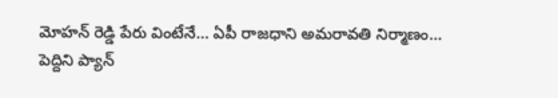మోహన్ రెడ్డి పేరు వింటేనే… ఏపీ రాజధాని అమరావతి నిర్మాణం…
పెద్దిని ప్యాన్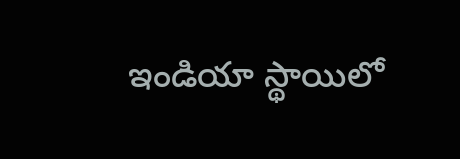ఇండియా స్థాయిలో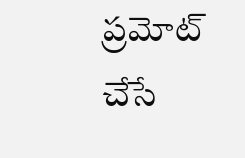ప్రమోట్ చేసే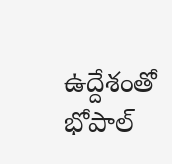ఉద్దేశంతో భోపాల్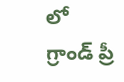లో గ్రాండ్ ప్రీ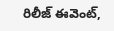రిలీజ్ ఈవెంట్,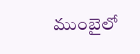ముంబైలో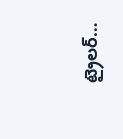ట్రైలర్…